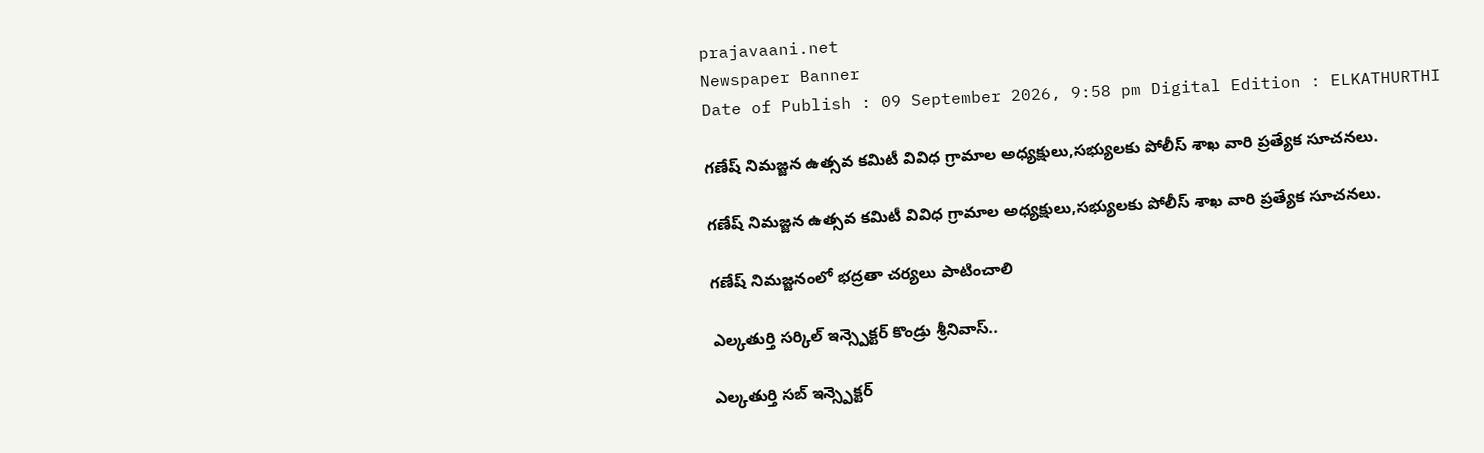prajavaani.net
Newspaper Banner
Date of Publish : 09 September 2026, 9:58 pm Digital Edition : ELKATHURTHI

గణేష్ నిమజ్జన ఉత్సవ కమిటీ వివిధ గ్రామాల అధ్యక్షులు,సభ్యులకు పోలీస్ శాఖ వారి ప్రత్యేక సూచనలు.

గణేష్ నిమజ్జన ఉత్సవ కమిటీ వివిధ గ్రామాల అధ్యక్షులు,సభ్యులకు పోలీస్ శాఖ వారి ప్రత్యేక సూచనలు.

గణేష్ నిమజ్జనంలో భద్రతా చర్యలు పాటించాలి

ఎల్కతుర్తి సర్కిల్ ఇన్స్పెక్టర్ కొండ్రు శ్రీనివాస్..

ఎల్కతుర్తి సబ్ ఇన్స్పెక్టర్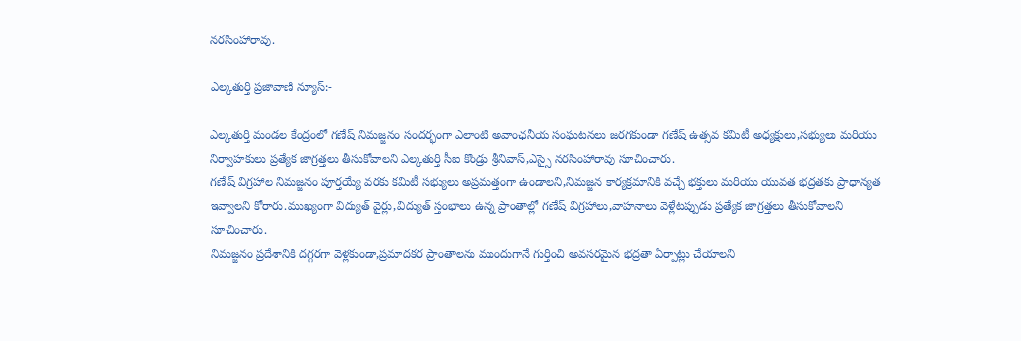నరసింహారావు.

ఎల్కతుర్తి ప్రజావాణి న్యూస్:-

ఎల్కతుర్తి మండల కేంద్రంలో గణేష్ నిమజ్జనం సందర్భంగా ఎలాంటి అవాంఛనీయ సంఘటనలు జరగకుండా గణేష్ ఉత్సవ కమిటీ అధ్యక్షులు,సభ్యులు మరియు నిర్వాహకులు ప్రత్యేక జాగ్రత్తలు తీసుకోవాలని ఎల్కతుర్తి సీఐ కొండ్రు శ్రీనివాస్,ఎస్సై నరసింహారావు సూచించారు.
గణేష్ విగ్రహాల నిమజ్జనం పూర్తయ్యే వరకు కమిటీ సభ్యులు అప్రమత్తంగా ఉండాలని,నిమజ్జన కార్యక్రమానికి వచ్చే భక్తులు మరియు యువత భద్రతకు ప్రాధాన్యత ఇవ్వాలని కోరారు.ముఖ్యంగా విద్యుత్ వైర్లు,విద్యుత్ స్తంభాలు ఉన్న ప్రాంతాల్లో గణేష్ విగ్రహాలు,వాహనాలు వెళ్లేటప్పుడు ప్రత్యేక జాగ్రత్తలు తీసుకోవాలని సూచించారు.
నిమజ్జనం ప్రదేశానికి దగ్గరగా వెళ్లకుండా,ప్రమాదకర ప్రాంతాలను ముందుగానే గుర్తించి అవసరమైన భద్రతా ఏర్పాట్లు చేయాలని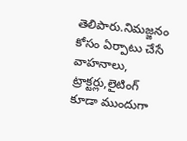తెలిపారు.నిమజ్జనం కోసం ఏర్పాటు చేసే వాహనాలు, ట్రాక్టర్లు,లైటింగ్ కూడా ముందుగా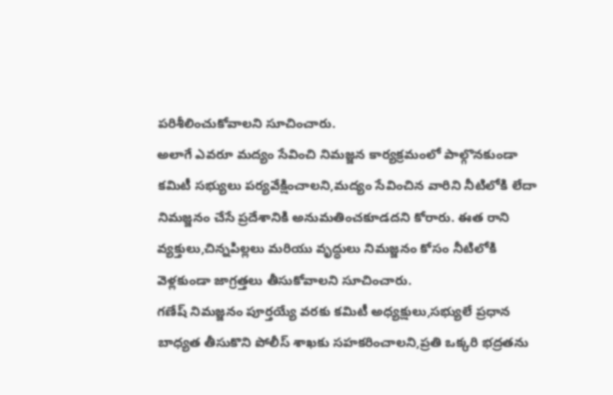పరిశీలించుకోవాలని సూచించారు.
అలాగే ఎవరూ మద్యం సేవించి నిమజ్జన కార్యక్రమంలో పాల్గొనకుండా కమిటీ సభ్యులు పర్యవేక్షించాలని,మద్యం సేవించిన వారిని నీటిలోకి లేదా నిమజ్జనం చేసే ప్రదేశానికి అనుమతించకూడదని కోరారు. ఈత రాని వ్యక్తులు,చిన్నపిల్లలు మరియు వృద్ధులు నిమజ్జనం కోసం నీటిలోకి వెళ్లకుండా జాగ్రత్తలు తీసుకోవాలని సూచించారు.
గణేష్ నిమజ్జనం పూర్తయ్యే వరకు కమిటీ అధ్యక్షులు,సభ్యులే ప్రధాన బాధ్యత తీసుకొని పోలీస్ శాఖకు సహకరించాలని,ప్రతి ఒక్కరి భద్రతను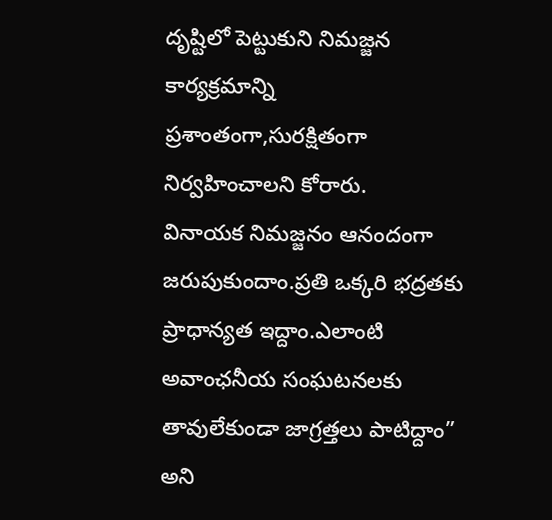దృష్టిలో పెట్టుకుని నిమజ్జన కార్యక్రమాన్ని ప్రశాంతంగా,సురక్షితంగా నిర్వహించాలని కోరారు.
వినాయక నిమజ్జనం ఆనందంగా జరుపుకుందాం.ప్రతి ఒక్కరి భద్రతకు ప్రాధాన్యత ఇద్దాం.ఎలాంటి అవాంఛనీయ సంఘటనలకు తావులేకుండా జాగ్రత్తలు పాటిద్దాం” అని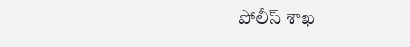పోలీస్ శాఖ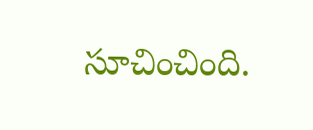సూచించింది.